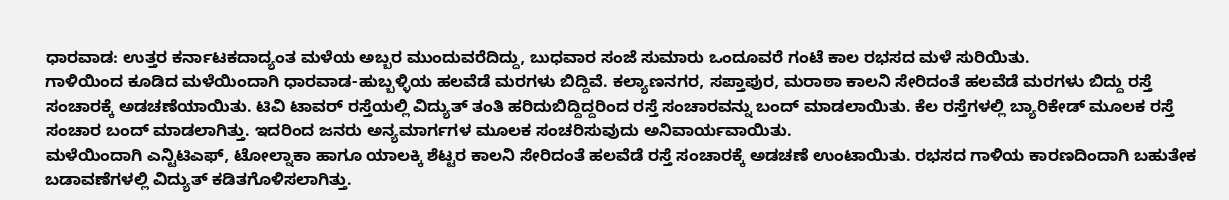ಧಾರವಾಡ: ಉತ್ತರ ಕರ್ನಾಟಕದಾದ್ಯಂತ ಮಳೆಯ ಅಬ್ಬರ ಮುಂದುವರೆದಿದ್ದು, ಬುಧವಾರ ಸಂಜೆ ಸುಮಾರು ಒಂದೂವರೆ ಗಂಟೆ ಕಾಲ ರಭಸದ ಮಳೆ ಸುರಿಯಿತು.
ಗಾಳಿಯಿಂದ ಕೂಡಿದ ಮಳೆಯಿಂದಾಗಿ ಧಾರವಾಡ-ಹುಬ್ಬಳ್ಳಿಯ ಹಲವೆಡೆ ಮರಗಳು ಬಿದ್ದಿವೆ. ಕಲ್ಯಾಣನಗರ, ಸಪ್ತಾಪುರ, ಮರಾಠಾ ಕಾಲನಿ ಸೇರಿದಂತೆ ಹಲವೆಡೆ ಮರಗಳು ಬಿದ್ದು ರಸ್ತೆ ಸಂಚಾರಕ್ಕೆ ಅಡಚಣೆಯಾಯಿತು. ಟಿವಿ ಟಾವರ್ ರಸ್ತೆಯಲ್ಲಿ ವಿದ್ಯುತ್ ತಂತಿ ಹರಿದುಬಿದ್ದಿದ್ದರಿಂದ ರಸ್ತೆ ಸಂಚಾರವನ್ನು ಬಂದ್ ಮಾಡಲಾಯಿತು. ಕೆಲ ರಸ್ತೆಗಳಲ್ಲಿ ಬ್ಯಾರಿಕೇಡ್ ಮೂಲಕ ರಸ್ತೆ ಸಂಚಾರ ಬಂದ್ ಮಾಡಲಾಗಿತ್ತು. ಇದರಿಂದ ಜನರು ಅನ್ಯಮಾರ್ಗಗಳ ಮೂಲಕ ಸಂಚರಿಸುವುದು ಅನಿವಾರ್ಯವಾಯಿತು.
ಮಳೆಯಿಂದಾಗಿ ಎನ್ಟಿಟಿಎಫ್, ಟೋಲ್ನಾಕಾ ಹಾಗೂ ಯಾಲಕ್ಕಿ ಶೆಟ್ಟರ ಕಾಲನಿ ಸೇರಿದಂತೆ ಹಲವೆಡೆ ರಸ್ತೆ ಸಂಚಾರಕ್ಕೆ ಅಡಚಣೆ ಉಂಟಾಯಿತು. ರಭಸದ ಗಾಳಿಯ ಕಾರಣದಿಂದಾಗಿ ಬಹುತೇಕ ಬಡಾವಣೆಗಳಲ್ಲಿ ವಿದ್ಯುತ್ ಕಡಿತಗೊಳಿಸಲಾಗಿತ್ತು.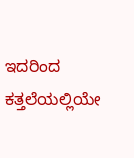ಇದರಿಂದ ಕತ್ತಲೆಯಲ್ಲಿಯೇ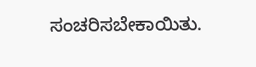ಸಂಚರಿಸಬೇಕಾಯಿತು.